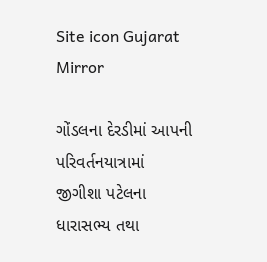Site icon Gujarat Mirror

ગોંડલના દેરડીમાં આપની પરિવર્તનયાત્રામાં જીગીશા પટેલના ધારાસભ્ય તથા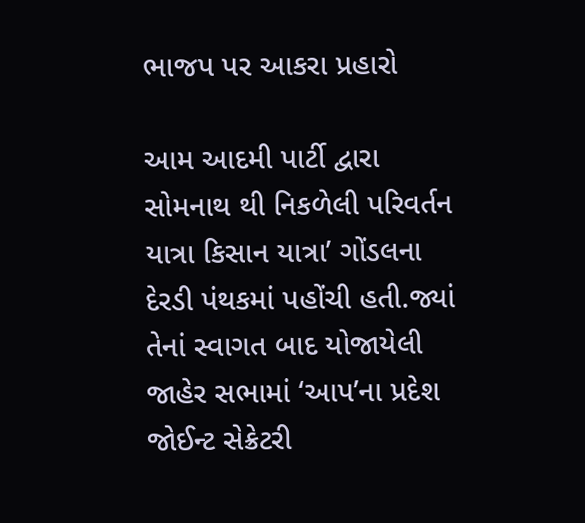ભાજપ પર આકરા પ્રહારો

આમ આદમી પાર્ટી દ્વારા સોમનાથ થી નિકળેલી પરિવર્તન યાત્રા કિસાન યાત્રા’ ગોંડલના દેરડી પંથકમાં પહોંચી હતી.જ્યાં તેનાં સ્વાગત બાદ યોજાયેલી જાહેર સભામાં ‘આપ’ના પ્રદેશ જોઈન્ટ સેક્રેટરી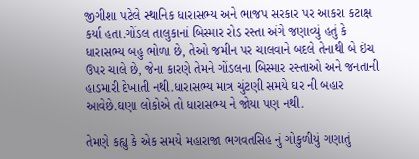જીગીશા પટેલે સ્થાનિક ધારાસભ્ય અને ભાજપ સરકાર પર આકરા કટાક્ષ કર્યા હતા.ગોંડલ તાલુકાનાં બિસ્માર રોડ રસ્તા અંગે જણાવ્યું હતું કે ધારાસભ્ય બહુ ભોળા છે, તેઓ જમીન પર ચાલવાને બદલે તેનાથી બે ઇંચ ઉપર ચાલે છે, જેના કારણે તેમને ગોંડલના બિસ્માર રસ્તાઓ અને જનતાની હાડમારી દેખાતી નથી.ધારાસભ્ય માત્ર ચુંટણી સમયે ઘર ની બહાર આવેછે.ઘણા લોકોએ તો ધારાસભ્ય ને જોયા પણ નથી.

તેમણે કહ્યુ કે એક સમયે મહારાજા ભગવતસિહ નું ગોકુળીયું ગણાતું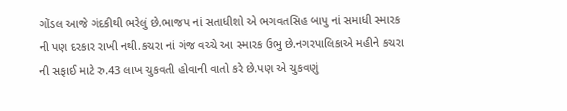ગોંડલ આજે ગંદકીથી ભરેલું છે.ભાજપ નાં સતાધીશો એ ભગવતસિહ બાપુ નાં સમાધી સ્મારક ની પણ દરકાર રાખી નથી.કચરા નાં ગંજ વચ્ચે આ સ્મારક ઉભુ છે.નગરપાલિકાએ મહીને કચરા ની સફાઈ માટે રુ.43 લાખ ચુકવતી હોવાની વાતો કરે છે.પણ એ ચુકવણું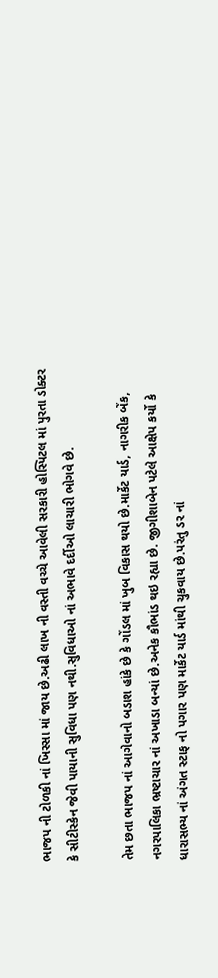ભાજપ ની ટોળકી નાં ખિસ્સા માં જાય છે.અઢી લાખ ની વસ્તી વચ્ચે આવેલી સરકારી હોસ્પિટલ માં પુરતા ડોક્ટર કે સીટીસ્કેન જેવી પાયાની સુવિધા પણ નથી.સુવિધાઓ નાં અભાવે દર્દીઓ લાચારી ભોગવે છે.

તેમ છતા ભાજપ નાં આગેવાનો બડાશ હાંકે છે કે ગોંડલ માં ખુબ વિકાસ થયો છે.માર્કેટ યાર્ડ, નાગરીક બેંક, નગરપાલિકા ભ્રષ્ટાચાર નાં અખાડા બન્યાં છે.અનેક કૌભાંડ થઇ રહ્યા છે. જીગીશાબેન પટેલે આક્ષેપ કર્યો કે ધારાસભ્ય નાં અંગત સ્ટાફ નો પગાર પણ માર્કેટ યાર્ડ માંથી ચુકવાય છે.પરંતુ ડર નાં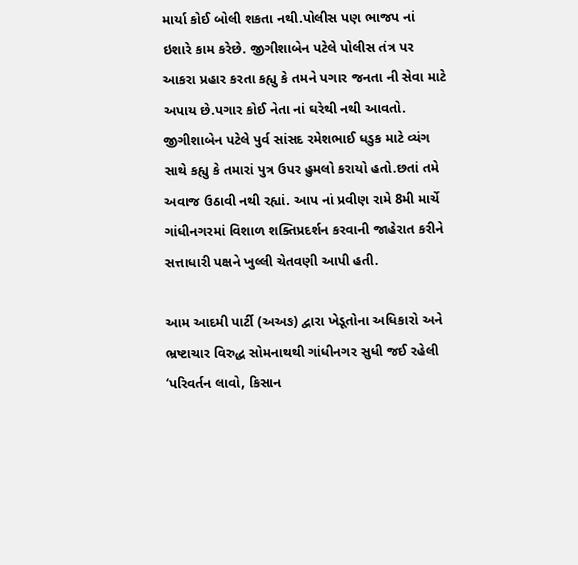માર્યા કોઈ બોલી શકતા નથી.પોલીસ પણ ભાજપ નાં ઇશારે કામ કરેછે. જીગીશાબેન પટેલે પોલીસ તંત્ર પર આકરા પ્રહાર કરતા કહ્યુ કે તમને પગાર જનતા ની સેવા માટે અપાય છે.પગાર કોઈ નેતા નાં ઘરેથી નથી આવતો. જીગીશાબેન પટેલે પુર્વ સાંસદ રમેશભાઈ ધડુક માટે વ્યંગ સાથે કહ્યુ કે તમારાં પુત્ર ઉપર હુમલો કરાયો હતો.છતાં તમે અવાજ ઉઠાવી નથી રહ્યાં. આપ નાં પ્રવીણ રામે 8મી માર્ચે ગાંધીનગરમાં વિશાળ શક્તિપ્રદર્શન કરવાની જાહેરાત કરીને સત્તાધારી પક્ષને ખુલ્લી ચેતવણી આપી હતી.

આમ આદમી પાર્ટી (અઅઙ) દ્વારા ખેડૂતોના અધિકારો અને ભ્રષ્ટાચાર વિરુદ્ધ સોમનાથથી ગાંધીનગર સુધી જઈ રહેલી ‘પરિવર્તન લાવો, કિસાન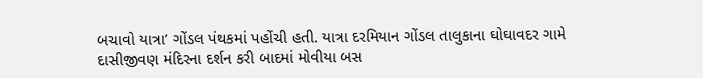બચાવો યાત્રા’ ગોંડલ પંથકમાં પહોંચી હતી. યાત્રા દરમિયાન ગોંડલ તાલુકાના ઘોઘાવદર ગામે દાસીજીવણ મંદિરના દર્શન કરી બાદમાં મોવીયા બસ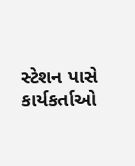સ્ટેશન પાસે કાર્યકર્તાઓ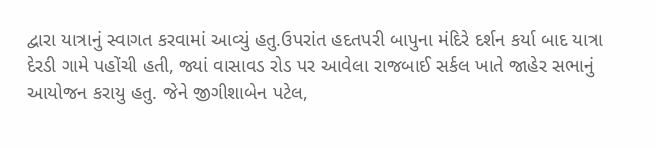દ્વારા યાત્રાનું સ્વાગત કરવામાં આવ્યું હતુ.ઉપરાંત હદતપરી બાપુના મંદિરે દર્શન કર્યા બાદ યાત્રા દેરડી ગામે પહોંચી હતી, જ્યાં વાસાવડ રોડ પર આવેલા રાજબાઈ સર્કલ ખાતે જાહેર સભાનું આયોજન કરાયુ હતુ. જેને જીગીશાબેન પટેલ,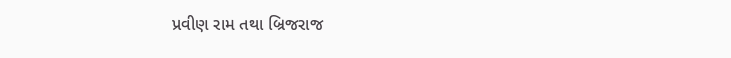પ્રવીણ રામ તથા બ્રિજરાજ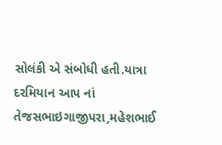સોલંકી એ સંબોધી હતી.યાત્રા દરમિયાન આપ નાં તેજસભાઇગાજીપરા,મહેશભાઈ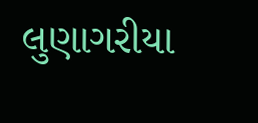લુણાગરીયા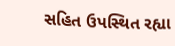સહિત ઉપસ્થિત રહ્યા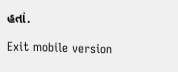હતાં.

Exit mobile version